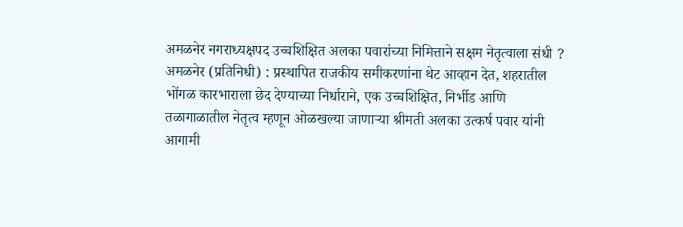अमळनेर नगराध्यक्षपद उच्चशिक्षित अलका पवारांच्या निमित्ताने सक्षम नेतृत्वाला संधी ?
अमळनेर (प्रतिनिधी) : प्रस्थापित राजकीय समीकरणांना थेट आव्हान देत, शहरातील भोंगळ कारभाराला छेद देण्याच्या निर्धाराने, एक उच्चशिक्षित, निर्भीड आणि तळागाळातील नेतृत्व म्हणून ओळखल्या जाणाऱ्या श्रीमती अलका उत्कर्ष पवार यांनी आगामी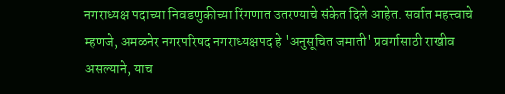नगराध्यक्ष पदाच्या निवडणुकीच्या रिंगणात उतरण्याचे संकेत दिले आहेत. सर्वात महत्त्वाचे म्हणजे, अमळनेर नगरपरिषद नगराध्यक्षपद हे 'अनुसूचित जमाती' प्रवर्गासाठी राखीव असल्याने, याच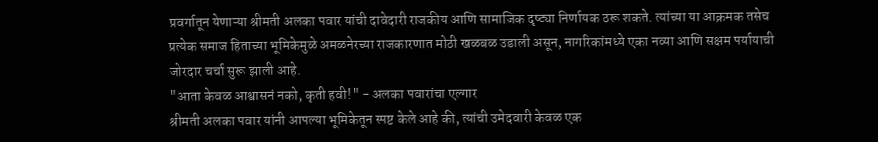प्रवर्गातून येणाऱ्या श्रीमती अलका पवार यांची दावेदारी राजकीय आणि सामाजिक दृष्ट्या निर्णायक ठरू शकते. त्यांच्या या आक्रमक तसेच प्रत्येक समाज हिताच्या भूमिकेमुळे अमळनेरच्या राजकारणात मोठी खळबळ उडाली असून, नागरिकांमध्ये एका नव्या आणि सक्षम पर्यायाची जोरदार चर्चा सुरू झाली आहे.
"आता केवळ आश्वासनं नको, कृती हवी!" - अलका पवारांचा एल्गार
श्रीमती अलका पवार यांनी आपल्या भूमिकेतून स्पष्ट केले आहे की, त्यांची उमेदवारी केवळ एक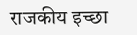राजकीय इच्छा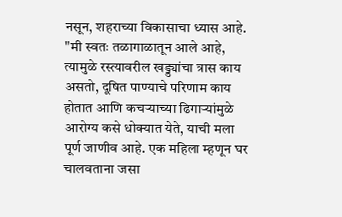नसून, शहराच्या विकासाचा ध्यास आहे. "मी स्वतः तळागाळातून आले आहे, त्यामुळे रस्त्यावरील खड्ड्यांचा त्रास काय असतो, दूषित पाण्याचे परिणाम काय होतात आणि कचऱ्याच्या ढिगाऱ्यांमुळे आरोग्य कसे धोक्यात येते, याची मला पूर्ण जाणीव आहे. एक महिला म्हणून घर चालवताना जसा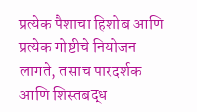प्रत्येक पैशाचा हिशोब आणि प्रत्येक गोष्टीचे नियोजन लागते, तसाच पारदर्शक आणि शिस्तबद्ध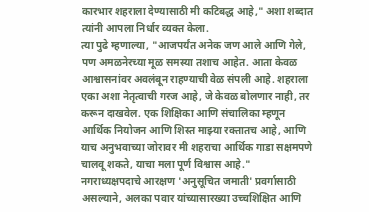कारभार शहराला देण्यासाठी मी कटिबद्ध आहे," अशा शब्दात त्यांनी आपला निर्धार व्यक्त केला.
त्या पुढे म्हणाल्या, "आजपर्यंत अनेक जण आले आणि गेले, पण अमळनेरच्या मूळ समस्या तशाच आहेत. आता केवळ आश्वासनांवर अवलंबून राहण्याची वेळ संपली आहे. शहराला एका अशा नेतृत्वाची गरज आहे, जे केवळ बोलणार नाही, तर करून दाखवेल. एक शिक्षिका आणि संचालिका म्हणून आर्थिक नियोजन आणि शिस्त माझ्या रक्तातच आहे, आणि याच अनुभवाच्या जोरावर मी शहराचा आर्थिक गाडा सक्षमपणे चालवू शकते, याचा मला पूर्ण विश्वास आहे."
नगराध्यक्षपदाचे आरक्षण 'अनुसूचित जमाती' प्रवर्गासाठी असल्याने, अलका पवार यांच्यासारख्या उच्चशिक्षित आणि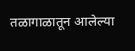तळागाळातून आलेल्या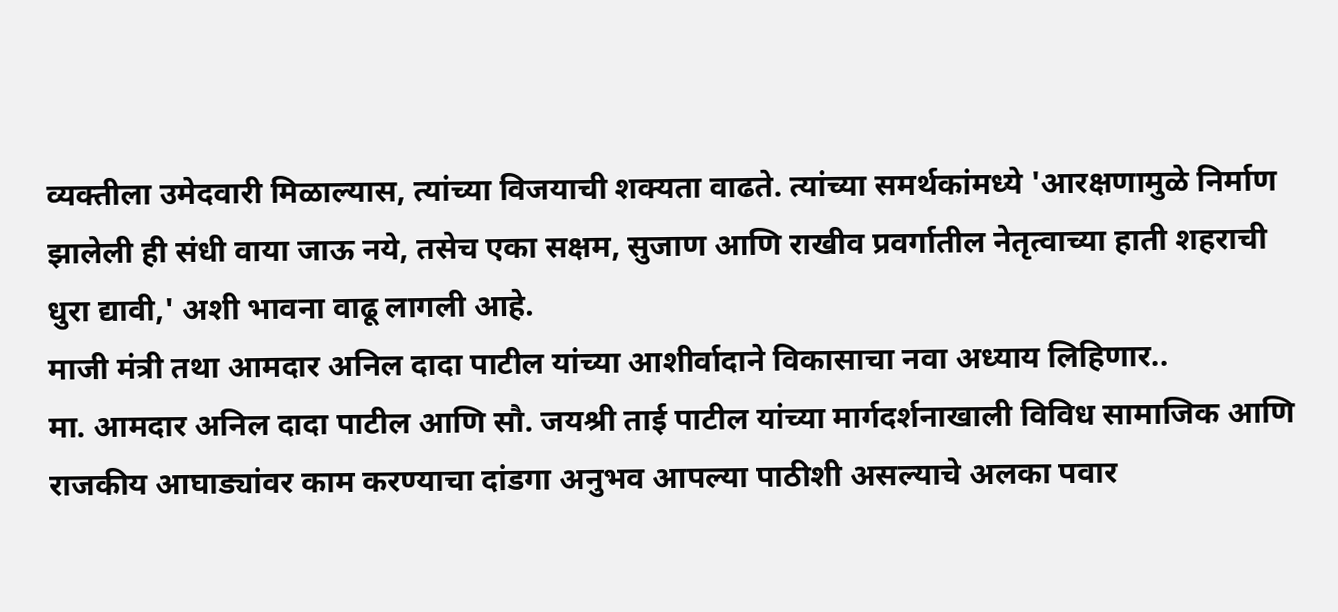व्यक्तीला उमेदवारी मिळाल्यास, त्यांच्या विजयाची शक्यता वाढते. त्यांच्या समर्थकांमध्ये 'आरक्षणामुळे निर्माण झालेली ही संधी वाया जाऊ नये, तसेच एका सक्षम, सुजाण आणि राखीव प्रवर्गातील नेतृत्वाच्या हाती शहराची धुरा द्यावी,' अशी भावना वाढू लागली आहे.
माजी मंत्री तथा आमदार अनिल दादा पाटील यांच्या आशीर्वादाने विकासाचा नवा अध्याय लिहिणार..
मा. आमदार अनिल दादा पाटील आणि सौ. जयश्री ताई पाटील यांच्या मार्गदर्शनाखाली विविध सामाजिक आणि राजकीय आघाड्यांवर काम करण्याचा दांडगा अनुभव आपल्या पाठीशी असल्याचे अलका पवार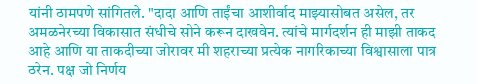यांनी ठामपणे सांगितले. "दादा आणि ताईंचा आशीर्वाद माझ्यासोबत असेल, तर अमळनेरच्या विकासात संधीचे सोने करून दाखवेन. त्यांचे मार्गदर्शन ही माझी ताकद आहे आणि या ताकदीच्या जोरावर मी शहराच्या प्रत्येक नागरिकाच्या विश्वासाला पात्र ठरेन. पक्ष जो निर्णय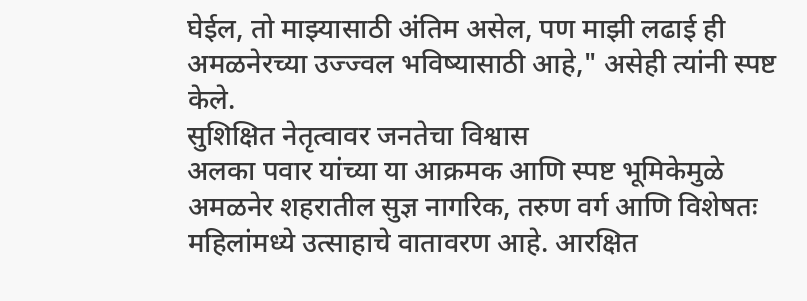घेईल, तो माझ्यासाठी अंतिम असेल, पण माझी लढाई ही अमळनेरच्या उज्ज्वल भविष्यासाठी आहे," असेही त्यांनी स्पष्ट केले.
सुशिक्षित नेतृत्वावर जनतेचा विश्वास
अलका पवार यांच्या या आक्रमक आणि स्पष्ट भूमिकेमुळे अमळनेर शहरातील सुज्ञ नागरिक, तरुण वर्ग आणि विशेषतः महिलांमध्ये उत्साहाचे वातावरण आहे. आरक्षित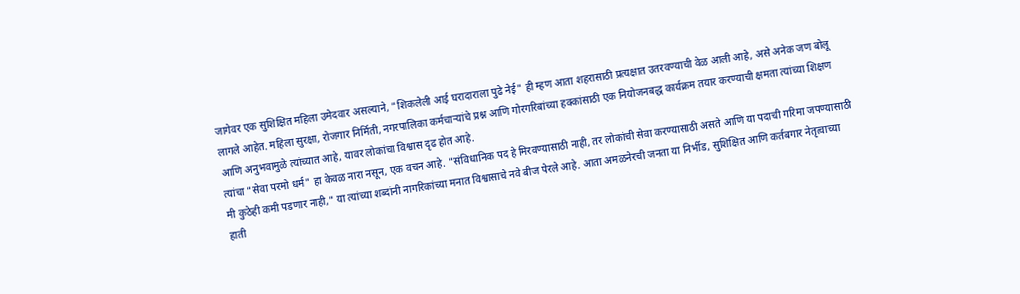जागेवर एक सुशिक्षित महिला उमेदवार असल्याने, "शिकलेली आई घरादाराला पुढे नेई" ही म्हण आता शहरासाठी प्रत्यक्षात उतरवण्याची वेळ आली आहे, असे अनेक जण बोलू लागले आहेत. महिला सुरक्षा, रोजगार निर्मिती, नगरपालिका कर्मचाऱ्यांचे प्रश्न आणि गोरगरिबांच्या हक्कांसाठी एक नियोजनबद्ध कार्यक्रम तयार करण्याची क्षमता त्यांच्या शिक्षण आणि अनुभवामुळे त्यांच्यात आहे, यावर लोकांचा विश्वास दृढ होत आहे.
त्यांचा "सेवा परमो धर्म" हा केवळ नारा नसून, एक वचन आहे. "संविधानिक पद हे मिरवण्यासाठी नाही, तर लोकांची सेवा करण्यासाठी असते आणि या पदाची गरिमा जपण्यासाठी मी कुठेही कमी पडणार नाही," या त्यांच्या शब्दांनी नागरिकांच्या मनात विश्वासाचे नवे बीज पेरले आहे. आता अमळनेरची जनता या निर्भीड, सुशिक्षित आणि कर्तबगार नेतृत्वाच्या हाती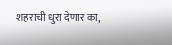शहराची धुरा देणार का,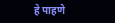हे पाहणे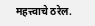महत्त्वाचे ठरेल.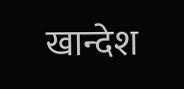खान्देश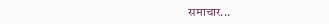समाचार...